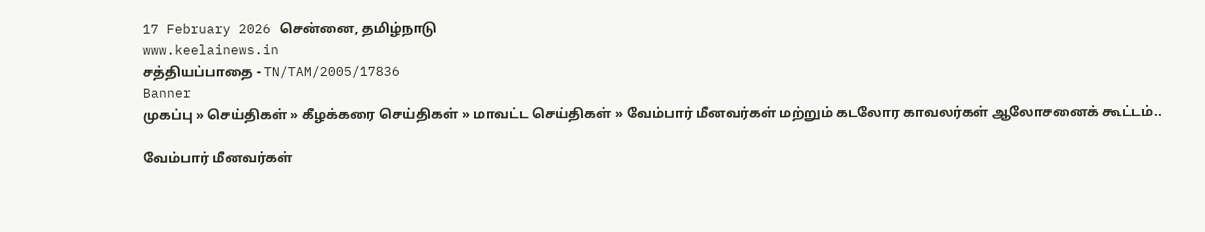17 February 2026 சென்னை, தமிழ்நாடு
www.keelainews.in
சத்தியப்பாதை - TN/TAM/2005/17836
Banner
முகப்பு » செய்திகள் » கீழக்கரை செய்திகள் » மாவட்ட செய்திகள் » வேம்பார் மீனவர்கள் மற்றும் கடலோர காவலர்கள் ஆலோசனைக் கூட்டம்..

வேம்பார் மீனவர்கள்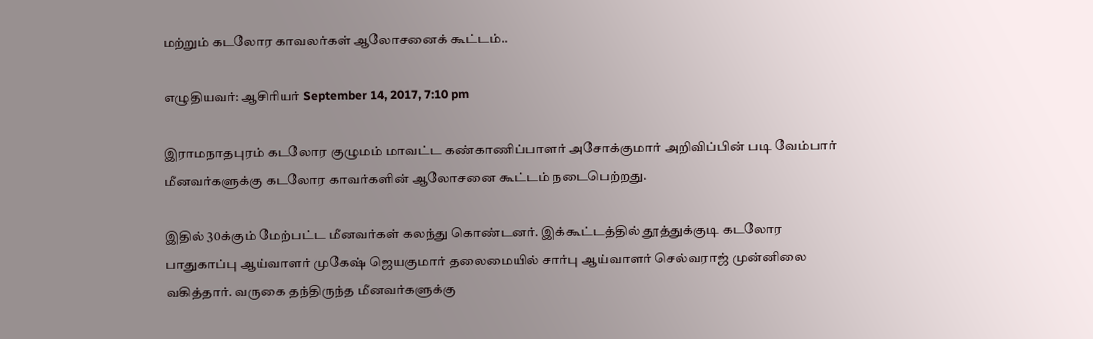மற்றும் கடலோர காவலர்கள் ஆலோசனைக் கூட்டம்..

எழுதியவர்: ஆசிரியர் September 14, 2017, 7:10 pm

இராமநாதபுரம் கடலோர குழுமம் மாவட்ட கண்காணிப்பாளர் அசோக்குமார் அறிவிப்பின் படி வேம்பார் மீனவர்களுக்கு கடலோர காவர்களின் ஆலோசனை கூட்டம் நடைபெற்றது.

இதில் 30க்கும் மேற்பட்ட மீனவர்கள் கலந்து கொண்டனர். இக்கூட்டத்தில் தூத்துக்குடி கடலோர பாதுகாப்பு ஆய்வாளர் முகேஷ் ஜெயகுமார் தலைமையில் சார்பு ஆய்வாளர் செல்வராஜ் முன்னிலை வகித்தார். வருகை தந்திருந்த மீனவர்களுக்கு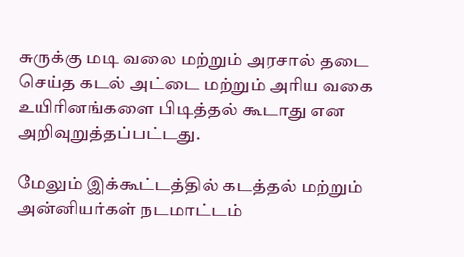சுருக்கு மடி வலை மற்றும் அரசால் தடை செய்த கடல் அட்டை மற்றும் அரிய வகை உயிரினங்களை பிடித்தல் கூடாது ௭ன அறிவுறுத்தப்பட்டது.

மேலும் இக்கூட்டத்தில் கடத்தல் மற்றும் அன்னியர்கள் நடமாட்டம்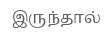இருந்தால்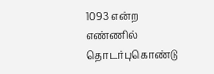1093 என்ற எண்ணில் தொடர்புகொண்டு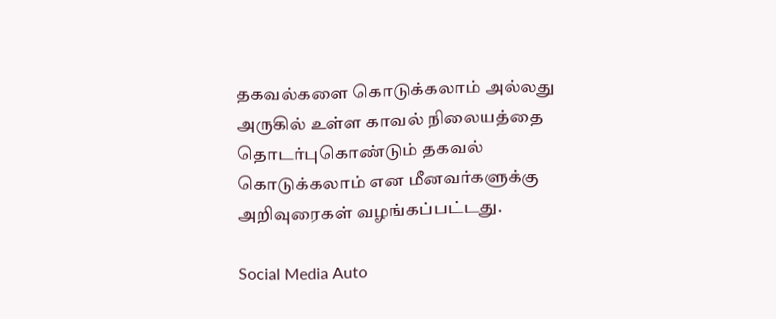தகவல்களை கொடுக்கலாம் அல்லது அருகில் உள்ள காவல் நிலையத்தை தொடர்புகொண்டும் தகவல் கொடுக்கலாம் என மீனவர்களுக்கு அறிவுரைகள் வழங்கப்பட்டது.

Social Media Auto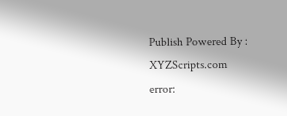Publish Powered By : XYZScripts.com
error: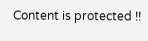Content is protected !!